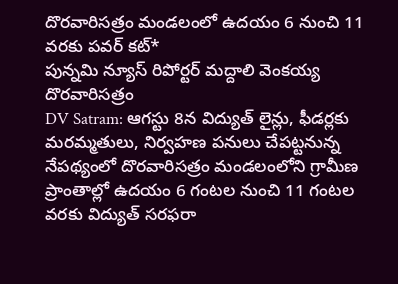దొరవారిసత్రం మండలంలో ఉదయం 6 నుంచి 11 వరకు పవర్ కట్*
పున్నమి న్యూస్ రిపోర్టర్ మద్దాలి వెంకయ్య దొరవారిసత్రం
DV Satram: ఆగస్టు 8న విద్యుత్ లైన్లు, ఫీడర్లకు మరమ్మతులు, నిర్వహణ పనులు చేపట్టనున్న నేపథ్యంలో దొరవారిసత్రం మండలంలోని గ్రామీణ ప్రాంతాల్లో ఉదయం 6 గంటల నుంచి 11 గంటల వరకు విద్యుత్ సరఫరా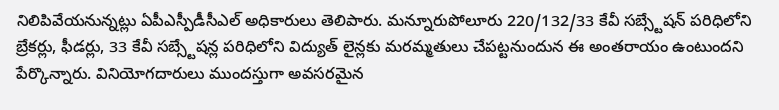నిలిపివేయనున్నట్లు ఏపీఎస్పీడీసీఎల్ అధికారులు తెలిపారు. మన్నూరుపోలూరు 220/132/33 కేవీ సబ్స్టేషన్ పరిధిలోని బ్రేకర్లు, ఫీడర్లు, 33 కేవీ సబ్స్టేషన్ల పరిధిలోని విద్యుత్ లైన్లకు మరమ్మతులు చేపట్టనుందున ఈ అంతరాయం ఉంటుందని పేర్కొన్నారు. వినియోగదారులు ముందస్తుగా అవసరమైన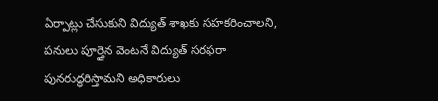ఏర్పాట్లు చేసుకుని విద్యుత్ శాఖకు సహకరించాలని, పనులు పూర్తైన వెంటనే విద్యుత్ సరఫరా పునరుద్ధరిస్తామని అధికారులు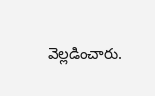వెల్లడించారు.